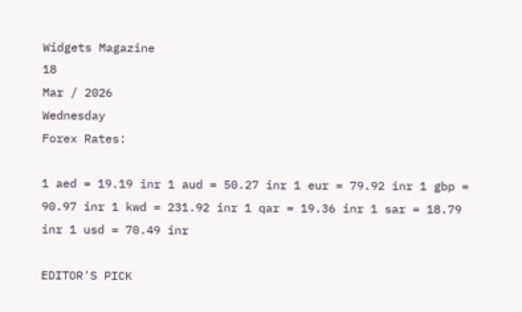Widgets Magazine
18
Mar / 2026
Wednesday
Forex Rates:

1 aed = 19.19 inr 1 aud = 50.27 inr 1 eur = 79.92 inr 1 gbp = 90.97 inr 1 kwd = 231.92 inr 1 qar = 19.36 inr 1 sar = 18.79 inr 1 usd = 70.49 inr

EDITOR'S PICK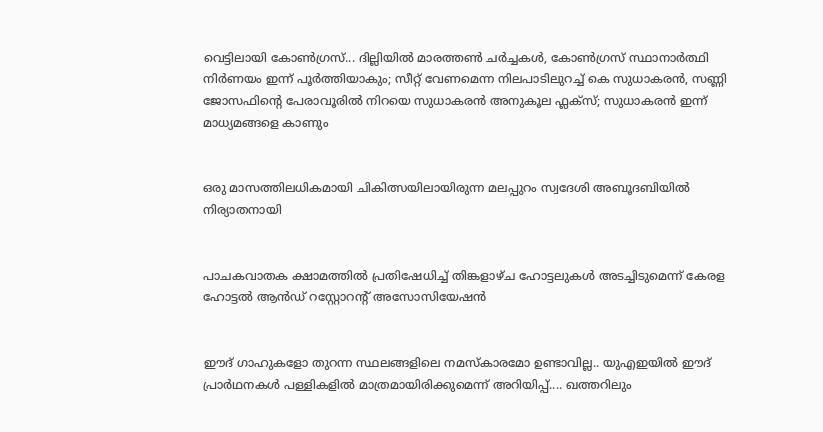വെട്ടിലായി കോണ്‍ഗ്രസ്... ദില്ലിയിൽ മാരത്തൺ ചർച്ചകൾ, കോൺഗ്രസ് സ്ഥാനാർത്ഥി നിർണയം ഇന്ന് പൂർത്തിയാകും; സീറ്റ് വേണമെന്ന നിലപാടിലുറച്ച് കെ സുധാകരൻ, സണ്ണി ജോസഫിന്‍റെ പേരാവൂരിൽ നിറയെ സുധാകരൻ അനുകൂല ഫ്ലക്സ്; സുധാകരൻ ഇന്ന് മാധ്യമങ്ങളെ കാണും


ഒരു മാസത്തിലധികമായി ചികിത്സയിലായിരുന്ന മലപ്പുറം സ്വദേശി അബൂദബിയിൽ നിര്യാതനായി


പാചകവാതക ക്ഷാമത്തിൽ പ്രതിഷേധിച്ച് തിങ്കളാഴ്ച ഹോട്ടലുകൾ അടച്ചിടുമെന്ന് കേരള ഹോട്ടൽ ആൻഡ് റസ്റ്റോറന്റ് അസോസിയേഷൻ


ഈദ് ഗാഹുകളോ തുറന്ന സ്ഥലങ്ങളിലെ നമസ്കാരമോ ഉണ്ടാവില്ല.. യുഎഇയിൽ ഈദ് പ്രാർഥനകൾ പള്ളികളിൽ മാത്രമായിരിക്കുമെന്ന് അറിയിപ്പ്.... ഖത്തറിലും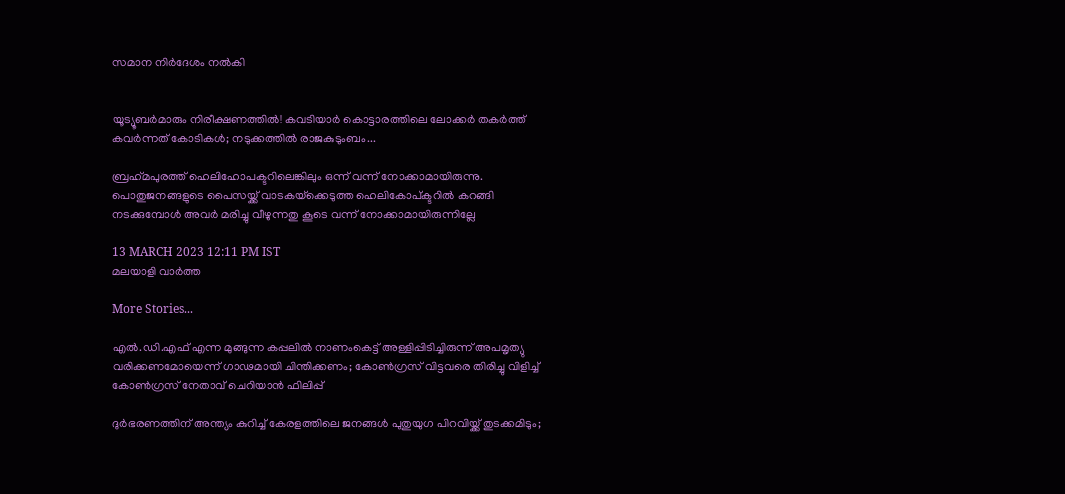സമാന നിർദേശം നൽകി


യൂട്യൂബർമാരും നിരീക്ഷണത്തിൽ! കവടിയാർ കൊട്ടാരത്തിലെ ലോക്കർ തകർത്ത് കവർന്നത് കോടികൾ; നടുക്കത്തിൽ രാജകുടുംബം...

ബ്രഹ്‌മപുരത്ത് ഹെലിഹോപക്ടറിലെങ്കിലും ഒന്ന് വന്ന് നോക്കാമായിരുന്നു. പൊതുജനങ്ങളുടെ പൈസയ്ക്ക് വാടകയ്‌ക്കെടുത്ത ഹെലികോപ്ക്ടറില്‍ കറങ്ങി നടക്കുമ്പോള്‍ അവര്‍ മരിച്ചു വീഴുന്നതു കൂടെ വന്ന് നോക്കാമായിരുന്നില്ലേ

13 MARCH 2023 12:11 PM IST
മലയാളി വാര്‍ത്ത

More Stories...

എൽ.ഡി.എഫ് എന്ന മുങ്ങുന്ന കപ്പലിൽ നാണംകെട്ട് അള്ളിപ്പിടിച്ചിരുന്ന് അപമൃത്യു വരിക്കണമോയെന്ന് ഗാഢമായി ചിന്തിക്കണം; കോൺഗ്രസ് വിട്ടവരെ തിരിച്ചു വിളിച്ച് കോൺഗ്രസ് നേതാവ് ചെറിയാൻ ഫിലിപ്പ്

ദുര്‍ഭരണത്തിന് അന്ത്യം കുറിച്ച് കേരളത്തിലെ ജനങ്ങള്‍ പുതുയുഗ പിറവിയ്ക്ക് തുടക്കമിടും;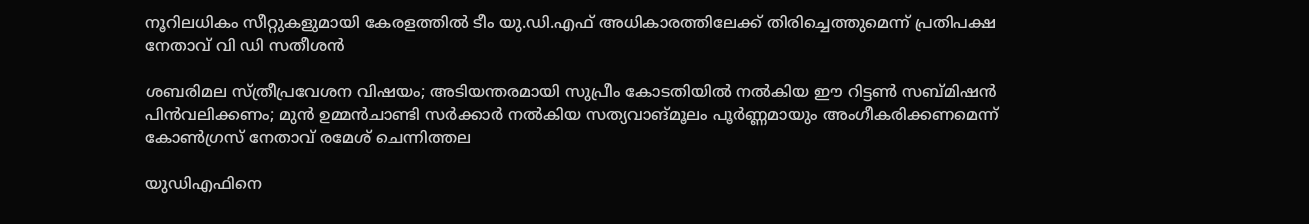നൂറിലധികം സീറ്റുകളുമായി കേരളത്തില്‍ ടീം യു.ഡി.എഫ് അധികാരത്തിലേക്ക് തിരിച്ചെത്തുമെന്ന് പ്രതിപക്ഷ നേതാവ് വി ഡി സതീശൻ

ശബരിമല സ്ത്രീപ്രവേശന വിഷയം; അടിയന്തരമായി സുപ്രീം കോടതിയിൽ നൽകിയ ഈ റിട്ടൺ സബ്മിഷൻ പിൻവലിക്കണം; മുൻ ഉമ്മൻചാണ്ടി സർക്കാർ നൽകിയ സത്യവാങ്മൂലം പൂർണ്ണമായും അംഗീകരിക്കണമെന്ന് കോൺഗ്രസ് നേതാവ് രമേശ് ചെന്നിത്തല

യുഡിഎഫിനെ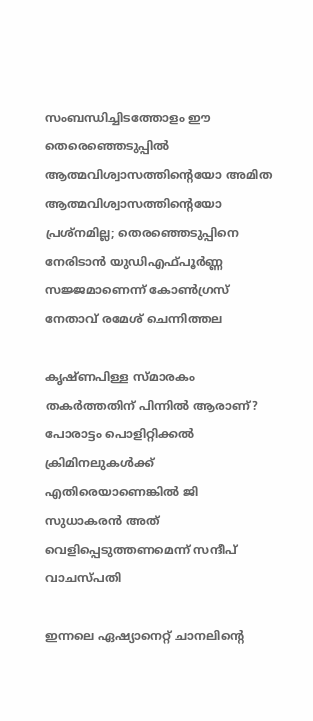സംബന്ധിച്ചിടത്തോളം ഈ തെരെഞ്ഞെടുപ്പില്‍ ആത്മവിശ്വാസത്തിന്റെയോ അമിത ആത്മവിശ്വാസത്തിന്റെയോ പ്രശ്‌നമില്ല; തെരഞ്ഞെടുപ്പിനെ നേരിടാന്‍ യുഡിഎഫ്പൂര്‍ണ്ണ സജ്ജമാണെന്ന് കോൺഗ്രസ് നേതാവ് രമേശ് ചെന്നിത്തല

കൃഷ്ണപിള്ള സ്മാരകം തകർത്തതിന് പിന്നിൽ ആരാണ്? പോരാട്ടം പൊളിറ്റിക്കൽ ക്രിമിനലുകൾക്ക് എതിരെയാണെങ്കിൽ ജി സുധാകരൻ അത് വെളിപ്പെടുത്തണമെന്ന് സന്ദീപ് വാചസ്പതി

ഇന്നലെ ഏഷ്യാനെറ്റ് ചാനലിന്റെ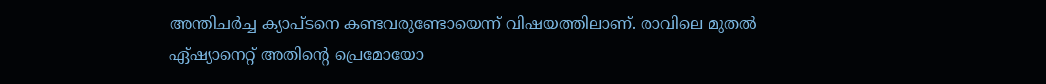അന്തിചര്‍ച്ച ക്യാപ്ടനെ കണ്ടവരുണ്ടോയെന്ന് വിഷയത്തിലാണ്. രാവിലെ മുതല്‍ ഏ്ഷ്യാനെറ്റ് അതിന്റെ പ്രെമോയോ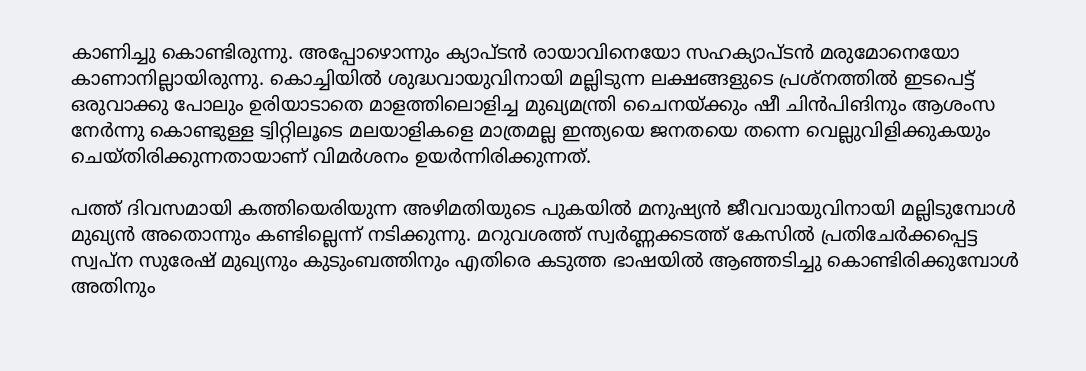കാണിച്ചു കൊണ്ടിരുന്നു. അപ്പോഴൊന്നും ക്യാപ്ടന്‍ രായാവിനെയോ സഹക്യാപ്ടന്‍ മരുമോനെയോ കാണാനില്ലായിരുന്നു. കൊച്ചിയില്‍ ശുദ്ധവായുവിനായി മല്ലിടുന്ന ലക്ഷങ്ങളുടെ പ്രശ്‌നത്തില്‍ ഇടപെട്ട് ഒരുവാക്കു പോലും ഉരിയാടാതെ മാളത്തിലൊളിച്ച മുഖ്യമന്ത്രി ചൈനയ്ക്കും ഷീ ചിന്‍പിങിനും ആശംസ നേര്‍ന്നു കൊണ്ടുള്ള ട്വിറ്റിലൂടെ മലയാളികളെ മാത്രമല്ല ഇന്ത്യയെ ജനതയെ തന്നെ വെല്ലുവിളിക്കുകയും ചെയ്തിരിക്കുന്നതായാണ് വിമര്‍ശനം ഉയര്‍ന്നിരിക്കുന്നത്.

പത്ത് ദിവസമായി കത്തിയെരിയുന്ന അഴിമതിയുടെ പുകയില്‍ മനുഷ്യന്‍ ജീവവായുവിനായി മല്ലിടുമ്പോള്‍ മുഖ്യന്‍ അതൊന്നും കണ്ടില്ലെന്ന് നടിക്കുന്നു. മറുവശത്ത് സ്വര്‍ണ്ണക്കടത്ത് കേസില്‍ പ്രതിചേര്‍ക്കപ്പെട്ട സ്വപ്‌ന സുരേഷ് മുഖ്യനും കുടുംബത്തിനും എതിരെ കടുത്ത ഭാഷയില്‍ ആഞ്ഞടിച്ചു കൊണ്ടിരിക്കുമ്പോള്‍ അതിനും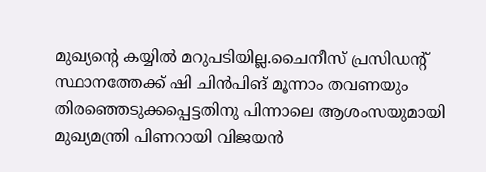മുഖ്യന്റെ കയ്യില്‍ മറുപടിയില്ല.ചൈനീസ് പ്രസിഡന്റ് സ്ഥാനത്തേക്ക് ഷി ചിന്‍പിങ് മൂന്നാം തവണയും തിരഞ്ഞെടുക്കപ്പെട്ടതിനു പിന്നാലെ ആശംസയുമായി മുഖ്യമന്ത്രി പിണറായി വിജയന്‍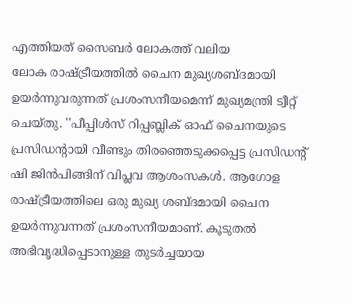എത്തിയത് സൈബര്‍ ലോകത്ത് വലിയ
ലോക രാഷ്ട്രീയത്തില്‍ ചൈന മുഖ്യശബ്ദമായി ഉയര്‍ന്നുവരുന്നത് പ്രശംസനീയമെന്ന് മുഖ്യമന്ത്രി ട്വീറ്റ് ചെയ്തു. ''പീപ്പിള്‍സ് റിപ്പബ്ലിക് ഓഫ് ചൈനയുടെ പ്രസിഡന്റായി വീണ്ടും തിരഞ്ഞെടുക്കപ്പെട്ട പ്രസിഡന്റ് ഷി ജിന്‍പിങ്ങിന് വിപ്ലവ ആശംസകള്‍. ആഗോള രാഷ്ട്രീയത്തിലെ ഒരു മുഖ്യ ശബ്ദമായി ചൈന ഉയര്‍ന്നുവന്നത് പ്രശംസനീയമാണ്. കൂടുതല്‍ അഭിവൃദ്ധിപ്പെടാനുള്ള തുടര്‍ച്ചയായ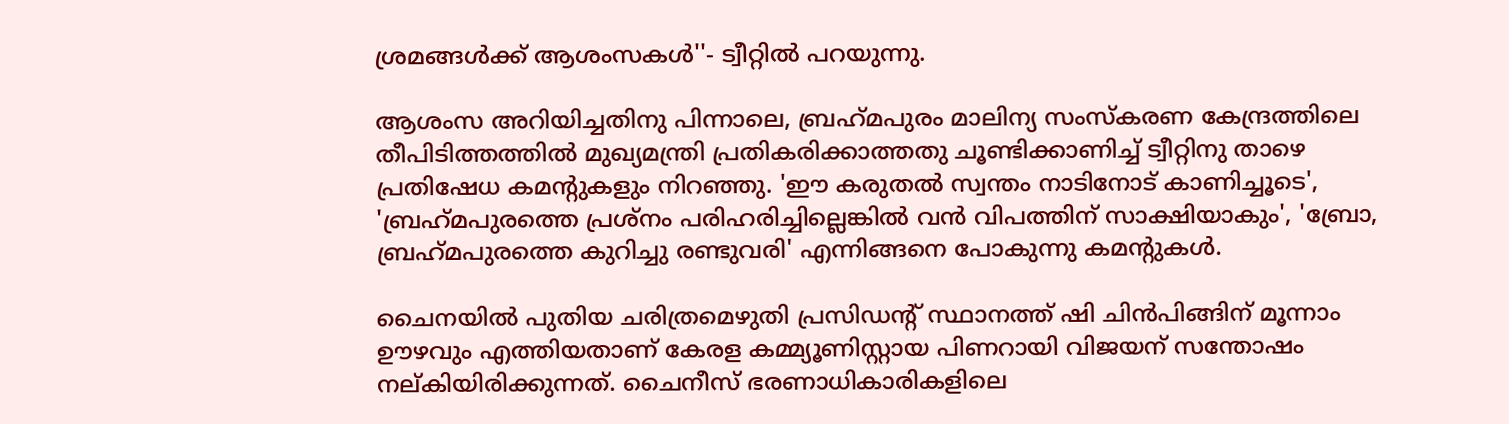ശ്രമങ്ങള്‍ക്ക് ആശംസകള്‍''- ട്വീറ്റില്‍ പറയുന്നു.

ആശംസ അറിയിച്ചതിനു പിന്നാലെ, ബ്രഹ്‌മപുരം മാലിന്യ സംസ്‌കരണ കേന്ദ്രത്തിലെ തീപിടിത്തത്തില്‍ മുഖ്യമന്ത്രി പ്രതികരിക്കാത്തതു ചൂണ്ടിക്കാണിച്ച് ട്വീറ്റിനു താഴെ പ്രതിഷേധ കമന്റുകളും നിറഞ്ഞു. 'ഈ കരുതല്‍ സ്വന്തം നാടിനോട് കാണിച്ചൂടെ', 'ബ്രഹ്‌മപുരത്തെ പ്രശ്‌നം പരിഹരിച്ചില്ലെങ്കില്‍ വന്‍ വിപത്തിന് സാക്ഷിയാകും', 'ബ്രോ, ബ്രഹ്‌മപുരത്തെ കുറിച്ചു രണ്ടുവരി' എന്നിങ്ങനെ പോകുന്നു കമന്റുകള്‍.

ചൈനയില്‍ പുതിയ ചരിത്രമെഴുതി പ്രസിഡന്റ് സ്ഥാനത്ത് ഷി ചിന്‍പിങ്ങിന് മൂന്നാം ഊഴവും എത്തിയതാണ് കേരള കമ്മ്യൂണിസ്റ്റായ പിണറായി വിജയന് സന്തോഷം നല്കിയിരിക്കുന്നത്. ചൈനീസ് ഭരണാധികാരികളിലെ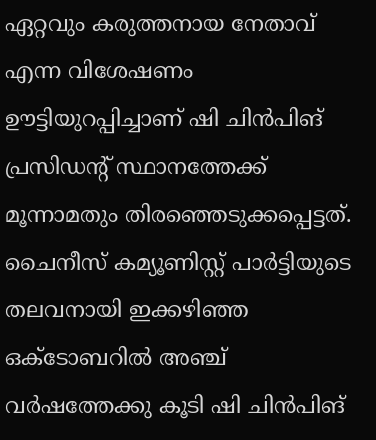ഏറ്റവും കരുത്തനായ നേതാവ് എന്ന വിശേഷണം ഊട്ടിയുറപ്പിച്ചാണ് ഷി ചിന്‍പിങ് പ്രസിഡന്റ് സ്ഥാനത്തേക്ക് മൂന്നാമതും തിരഞ്ഞെടുക്കപ്പെട്ടത്. ചൈനീസ് കമ്യൂണിസ്റ്റ് പാര്‍ട്ടിയുടെ തലവനായി ഇക്കഴിഞ്ഞ ഒക്ടോബറില്‍ അഞ്ച് വര്‍ഷത്തേക്കു കൂടി ഷി ചിന്‍പിങ്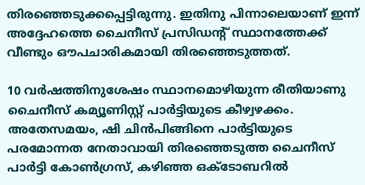തിരഞ്ഞെടുക്കപ്പെട്ടിരുന്നു. ഇതിനു പിന്നാലെയാണ് ഇന്ന് അദ്ദേഹത്തെ ചൈനീസ് പ്രസിഡന്റ് സ്ഥാനത്തേക്ക് വീണ്ടും ഔപചാരികമായി തിരഞ്ഞെടുത്തത്.

10 വര്‍ഷത്തിനുശേഷം സ്ഥാനമൊഴിയുന്ന രീതിയാണു ചൈനീസ് കമ്യൂണിസ്റ്റ് പാര്‍ട്ടിയുടെ കീഴ്വഴക്കം. അതേസമയം, ഷി ചിന്‍പിങ്ങിനെ പാര്‍ട്ടിയുടെ പരമോന്നത നേതാവായി തിരഞ്ഞെടുത്ത ചൈനീസ് പാര്‍ട്ടി കോണ്‍ഗ്രസ്, കഴിഞ്ഞ ഒക്ടോബറില്‍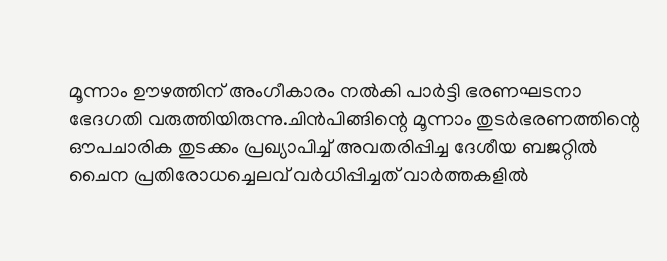മൂന്നാം ഊഴത്തിന് അംഗീകാരം നല്‍കി പാര്‍ട്ടി ഭരണഘടനാ ഭേദഗതി വരുത്തിയിരുന്നു.ചിന്‍പിങ്ങിന്റെ മൂന്നാം തുടര്‍ഭരണത്തിന്റെ ഔപചാരിക തുടക്കം പ്രഖ്യാപിച്ച് അവതരിപ്പിച്ച ദേശീയ ബജറ്റില്‍ ചൈന പ്രതിരോധച്ചെലവ് വര്‍ധിപ്പിച്ചത് വാര്‍ത്തകളില്‍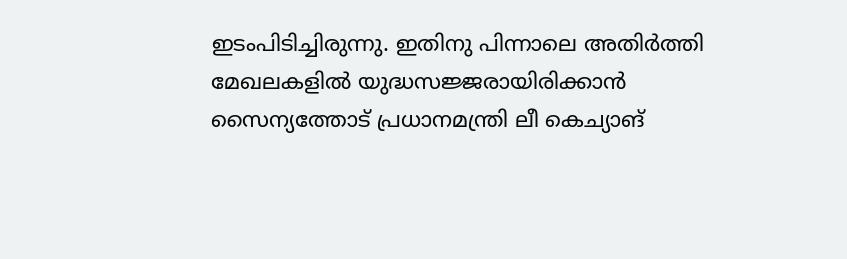ഇടംപിടിച്ചിരുന്നു. ഇതിനു പിന്നാലെ അതിര്‍ത്തി മേഖലകളില്‍ യുദ്ധസജ്ജരായിരിക്കാന്‍ സൈന്യത്തോട് പ്രധാനമന്ത്രി ലീ കെച്യാങ്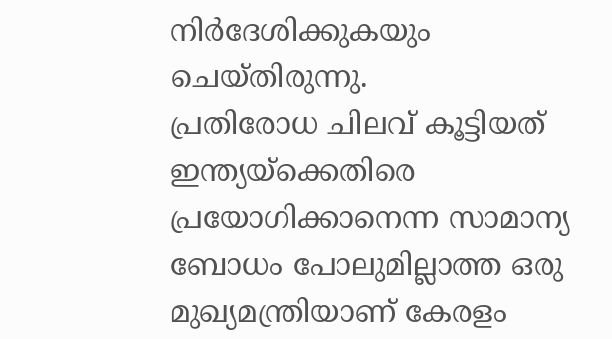നിര്‍ദേശിക്കുകയും ചെയ്തിരുന്നു.
പ്രതിരോധ ചിലവ് കൂട്ടിയത് ഇന്ത്യയ്‌ക്കെതിരെ പ്രയോഗിക്കാനെന്ന സാമാന്യ ബോധം പോലുമില്ലാത്ത ഒരു മുഖ്യമന്ത്രിയാണ് കേരളം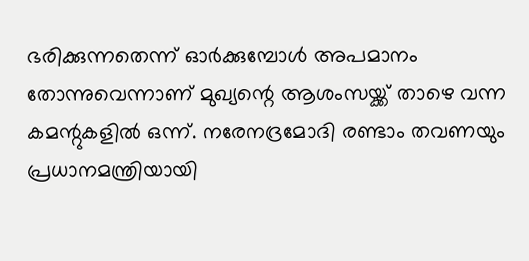ഭരിക്കുന്നതെന്ന് ഓര്‍ക്കുമ്പോള്‍ അപമാനം തോന്നുവെന്നാണ് മുഖ്യന്റെ ആശംസയ്ക്ക് താഴെ വന്ന കമന്റുകളില്‍ ഒന്ന്. നരേനദ്രമോദി രണ്ടാം തവണയും പ്രധാനമന്ത്രിയായി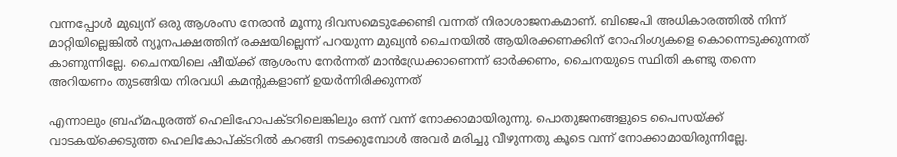വന്നപ്പോള്‍ മുഖ്യന് ഒരു ആശംസ നേരാന്‍ മൂന്നു ദിവസമെടുക്കേണ്ടി വന്നത് നിരാശാജനകമാണ്. ബിജെപി അധികാരത്തില്‍ നിന്ന് മാറ്റിയില്ലെങ്കില്‍ ന്യൂനപക്ഷത്തിന് രക്ഷയില്ലെന്ന് പറയുന്ന മുഖ്യന്‍ ചൈനയില്‍ ആയിരക്കണക്കിന് റോഹിംഗ്യകളെ കൊന്നെടുക്കുന്നത് കാണുന്നില്ലേ. ചൈനയിലെ ഷീയ്ക്ക് ആശംസ നേര്‍ന്നത് മാന്‍ഡ്രേക്കാണെന്ന് ഓര്‍ക്കണം, ചൈനയുടെ സ്ഥിതി കണ്ടു തന്നെ അറിയണം തുടങ്ങിയ നിരവധി കമന്റുകളാണ് ഉയര്‍ന്നിരിക്കുന്നത്

എന്നാലും ബ്രഹ്‌മപുരത്ത് ഹെലിഹോപക്ടറിലെങ്കിലും ഒന്ന് വന്ന് നോക്കാമായിരുന്നു. പൊതുജനങ്ങളുടെ പൈസയ്ക്ക് വാടകയ്‌ക്കെടുത്ത ഹെലികോപ്ക്ടറില്‍ കറങ്ങി നടക്കുമ്പോള്‍ അവര്‍ മരിച്ചു വീഴുന്നതു കൂടെ വന്ന് നോക്കാമായിരുന്നില്ലേ.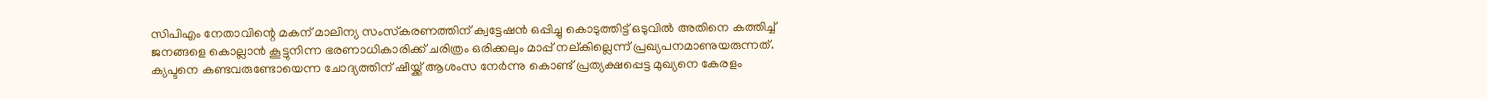സിപിഎം നേതാവിന്റെ മകന് മാലിന്യ സംസ്‌കരണത്തിന് ക്വട്ടേഷന്‍ ഒപ്പിച്ചു കൊടുത്തിട്ട് ഒടുവില്‍ അതിനെ കത്തിച്ച് ജനങ്ങളെ കൊല്ലാന്‍ കൂട്ടുനിന്ന ഭരണാധികാരിക്ക് ചരിത്രം ഒരിക്കലും മാപ്പ് നല്കില്ലെന്ന് പ്രഖ്യപനമാണുയരുന്നത്. ക്യപ്ടനെ കണ്ടവരുണ്ടോയെന്ന ചോദ്യത്തിന് ഷീയ്ക്ക് ആശംസ നേര്‍ന്നു കൊണ്ട് പ്രത്യക്ഷപ്പെട്ട മുഖ്യനെ കേരളം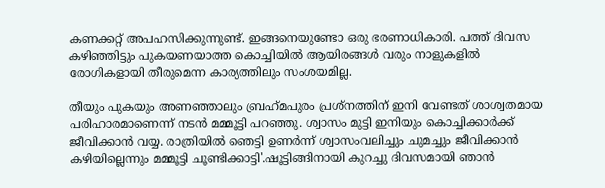കണക്കറ്റ് അപഹസിക്കുന്നുണ്ട്. ഇങ്ങനെയുണ്ടോ ഒരു ഭരണാധികാരി. പത്ത് ദിവസ കഴിഞ്ഞിട്ടും പുകയണയാത്ത കൊച്ചിയില്‍ ആയിരങ്ങള്‍ വരും നാളുകളില്‍ രോഗികളായി തീരുമെന്ന കാര്യത്തിലും സംശയമില്ല.

തീയും പുകയും അണഞ്ഞാലും ബ്രഹ്‌മപുരം പ്രശ്‌നത്തിന് ഇനി വേണ്ടത് ശാശ്വതമായ പരിഹാരമാണെന്ന് നടന്‍ മമ്മൂട്ടി പറഞ്ഞു. ശ്വാസം മുട്ടി ഇനിയും കൊച്ചിക്കാര്‍ക്ക് ജീവിക്കാന്‍ വയ്യ. രാത്രിയില്‍ ഞെട്ടി ഉണര്‍ന്ന് ശ്വാസംവലിച്ചും ചുമച്ചും ജീവിക്കാന്‍ കഴിയില്ലെന്നും മമ്മൂട്ടി ചൂണ്ടിക്കാട്ടി'.ഷൂട്ടിങ്ങിനായി കുറച്ചു ദിവസമായി ഞാന്‍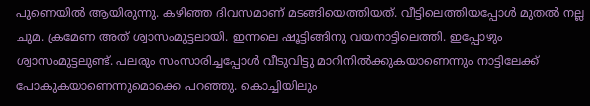പുണെയില്‍ ആയിരുന്നു. കഴിഞ്ഞ ദിവസമാണ് മടങ്ങിയെത്തിയത്. വീട്ടിലെത്തിയപ്പോള്‍ മുതല്‍ നല്ല ചുമ. ക്രമേണ അത് ശ്വാസംമുട്ടലായി. ഇന്നലെ ഷൂട്ടിങ്ങിനു വയനാട്ടിലെത്തി. ഇപ്പോഴും ശ്വാസംമുട്ടലുണ്ട്. പലരും സംസാരിച്ചപ്പോള്‍ വീടുവിട്ടു മാറിനില്‍ക്കുകയാണെന്നും നാട്ടിലേക്ക് പോകുകയാണെന്നുമൊക്കെ പറഞ്ഞു. കൊച്ചിയിലും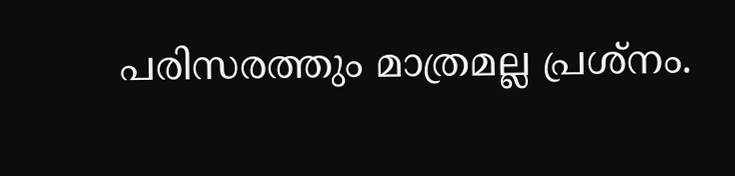പരിസരത്തും മാത്രമല്ല പ്രശ്‌നം.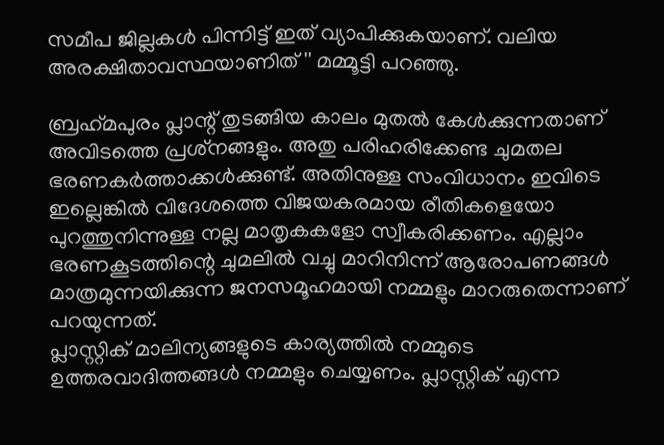സമീപ ജില്ലകള്‍ പിന്നിട്ട് ഇത് വ്യാപിക്കുകയാണ്. വലിയ അരക്ഷിതാവസ്ഥയാണിത് '' മമ്മൂട്ടി പറഞ്ഞു.

ബ്രഹ്‌മപുരം പ്ലാന്റ് തുടങ്ങിയ കാലം മുതല്‍ കേള്‍ക്കുന്നതാണ് അവിടത്തെ പ്രശ്‌നങ്ങളും. അതു പരിഹരിക്കേണ്ട ചുമതല ഭരണകര്‍ത്താക്കള്‍ക്കുണ്ട്. അതിനുള്ള സംവിധാനം ഇവിടെ ഇല്ലെങ്കില്‍ വിദേശത്തെ വിജയകരമായ രീതികളെയോ പുറത്തുനിന്നുള്ള നല്ല മാതൃകകളോ സ്വീകരിക്കണം. എല്ലാം ഭരണകൂടത്തിന്റെ ചുമലില്‍ വച്ചു മാറിനിന്ന് ആരോപണങ്ങള്‍ മാത്രമുന്നയിക്കുന്ന ജനസമൂഹമായി നമ്മളും മാറരുതെന്നാണ് പറയുന്നത്.
പ്ലാസ്റ്റിക് മാലിന്യങ്ങളുടെ കാര്യത്തില്‍ നമ്മുടെ ഉത്തരവാദിത്തങ്ങള്‍ നമ്മളും ചെയ്യണം. പ്ലാസ്റ്റിക് എന്ന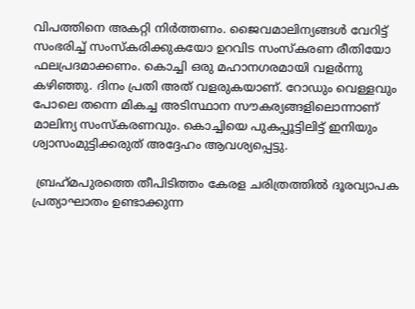വിപത്തിനെ അകറ്റി നിര്‍ത്തണം. ജൈവമാലിന്യങ്ങള്‍ വേറിട്ട് സംഭരിച്ച് സംസ്‌കരിക്കുകയോ ഉറവിട സംസ്‌കരണ രീതിയോ ഫലപ്രദമാക്കണം. കൊച്ചി ഒരു മഹാനഗരമായി വളര്‍ന്നു കഴിഞ്ഞു. ദിനം പ്രതി അത് വളരുകയാണ്. റോഡും വെള്ളവും പോലെ തന്നെ മികച്ച അടിസ്ഥാന സൗകര്യങ്ങളിലൊന്നാണ് മാലിന്യ സംസ്‌കരണവും. കൊച്ചിയെ പുകപ്പൂട്ടിലിട്ട് ഇനിയും ശ്വാസംമുട്ടിക്കരുത് അദ്ദേഹം ആവശ്യപ്പെട്ടു.

 ബ്രഹ്‌മപുരത്തെ തീപിടിത്തം കേരള ചരിത്രത്തില്‍ ദൂരവ്യാപക പ്രത്യാഘാതം ഉണ്ടാക്കുന്ന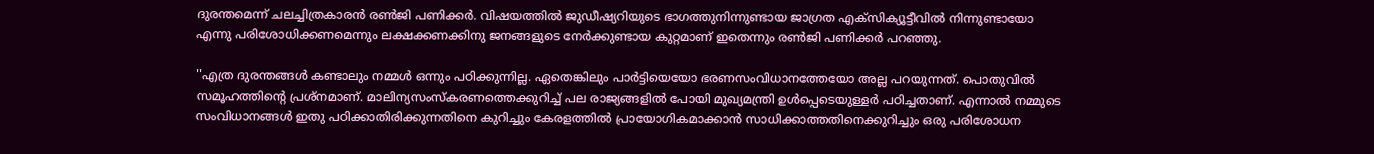ദുരന്തമെന്ന് ചലച്ചിത്രകാരന്‍ രണ്‍ജി പണിക്കര്‍. വിഷയത്തില്‍ ജുഡീഷ്യറിയുടെ ഭാഗത്തുനിന്നുണ്ടായ ജാഗ്രത എക്‌സിക്യൂട്ടീവില്‍ നിന്നുണ്ടായോ എന്നു പരിശോധിക്കണമെന്നും ലക്ഷക്കണക്കിനു ജനങ്ങളുടെ നേര്‍ക്കുണ്ടായ കുറ്റമാണ് ഇതെന്നും രണ്‍ജി പണിക്കര്‍ പറഞ്ഞു.

''എത്ര ദുരന്തങ്ങള്‍ കണ്ടാലും നമ്മള്‍ ഒന്നും പഠിക്കുന്നില്ല. ഏതെങ്കിലും പാര്‍ട്ടിയെയോ ഭരണസംവിധാനത്തേയോ അല്ല പറയുന്നത്. പൊതുവില്‍ സമൂഹത്തിന്റെ പ്രശ്‌നമാണ്. മാലിന്യസംസ്‌കരണത്തെക്കുറിച്ച് പല രാജ്യങ്ങളില്‍ പോയി മുഖ്യമന്ത്രി ഉള്‍പ്പെടെയുള്ളര്‍ പഠിച്ചതാണ്. എന്നാല്‍ നമ്മുടെ സംവിധാനങ്ങള്‍ ഇതു പഠിക്കാതിരിക്കുന്നതിനെ കുറിച്ചും കേരളത്തില്‍ പ്രായോഗികമാക്കാന്‍ സാധിക്കാത്തതിനെക്കുറിച്ചും ഒരു പരിശോധന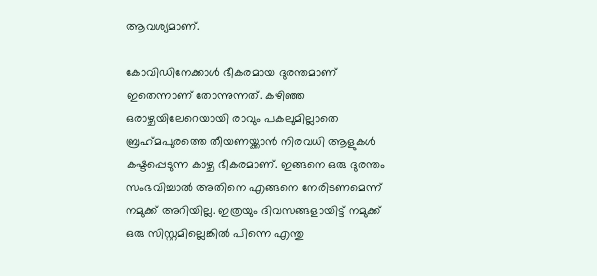ആവശ്യമാണ്.

കോവിഡിനേക്കാള്‍ ഭീകരമായ ദുരന്തമാണ് ഇതെന്നാണ് തോന്നുന്നത്. കഴിഞ്ഞ ഒരാഴ്ചയിലേറെയായി രാവും പകലുമില്ലാതെ ബ്രഹ്‌മപുരത്തെ തീയണയ്ക്കാന്‍ നിരവധി ആളുകള്‍ കഷ്ടപ്പെടുന്ന കാഴ്ച ഭീകരമാണ്. ഇങ്ങനെ ഒരു ദുരന്തം സംഭവിച്ചാല്‍ അതിനെ എങ്ങനെ നേരിടണമെന്ന് നമുക്ക് അറിയില്ല. ഇത്രയും ദിവസങ്ങളായിട്ട് നമുക്ക് ഒരു സിസ്റ്റമില്ലെങ്കില്‍ പിന്നെ എന്തു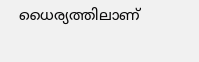ധൈര്യത്തിലാണ്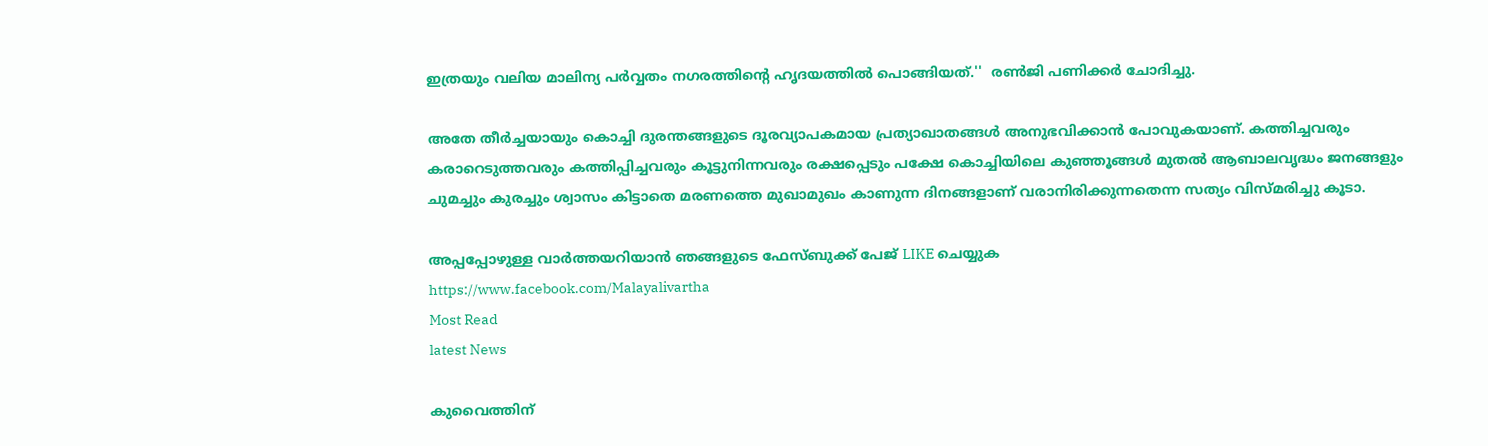ഇത്രയും വലിയ മാലിന്യ പര്‍വ്വതം നഗരത്തിന്റെ ഹൃദയത്തില്‍ പൊങ്ങിയത്.''  രണ്‍ജി പണിക്കര്‍ ചോദിച്ചു.

അതേ തീര്‍ച്ചയായും കൊച്ചി ദുരന്തങ്ങളുടെ ദൂരവ്യാപകമായ പ്രത്യാഖാതങ്ങള്‍ അനുഭവിക്കാന്‍ പോവുകയാണ്. കത്തിച്ചവരും കരാറെടുത്തവരും കത്തിപ്പിച്ചവരും കൂട്ടുനിന്നവരും രക്ഷപ്പെടും പക്ഷേ കൊച്ചിയിലെ കുഞ്ഞൂങ്ങള്‍ മുതല്‍ ആബാലവൃദ്ധം ജനങ്ങളും ചുമച്ചും കുരച്ചും ശ്വാസം കിട്ടാതെ മരണത്തെ മുഖാമുഖം കാണുന്ന ദിനങ്ങളാണ് വരാനിരിക്കുന്നതെന്ന സത്യം വിസ്മരിച്ചു കൂടാ.

അപ്പപ്പോഴുള്ള വാര്‍ത്തയറിയാന്‍ ഞങ്ങളുടെ ഫേസ്‌ബുക്ക്‌ പേജ് LIKE ചെയ്യുക
https://www.facebook.com/Malayalivartha
Most Read
latest News

കുവൈത്തിന്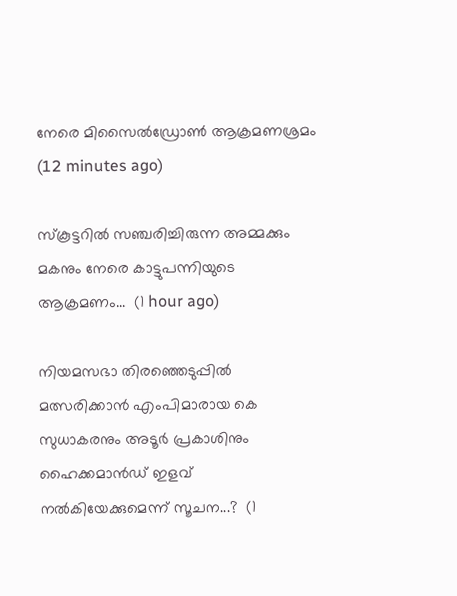നേരെ മിസൈല്‍ഡ്രോണ്‍ ആക്രമണശ്രമം  (12 minutes ago)

സ്കൂട്ടറിൽ സഞ്ചരിച്ചിരുന്ന അമ്മക്കും മകനും നേരെ കാട്ടുപന്നിയുടെ ആക്രമണം...  (1 hour ago)

നിയമസഭാ തിരഞ്ഞെടുപ്പിൽ മത്സരിക്കാൻ എംപിമാരായ കെ സുധാകരനും അടൂർ പ്രകാശിനും ഹൈക്കമാൻഡ് ഇളവ് നൽകിയേക്കുമെന്ന് സൂചന...?  (1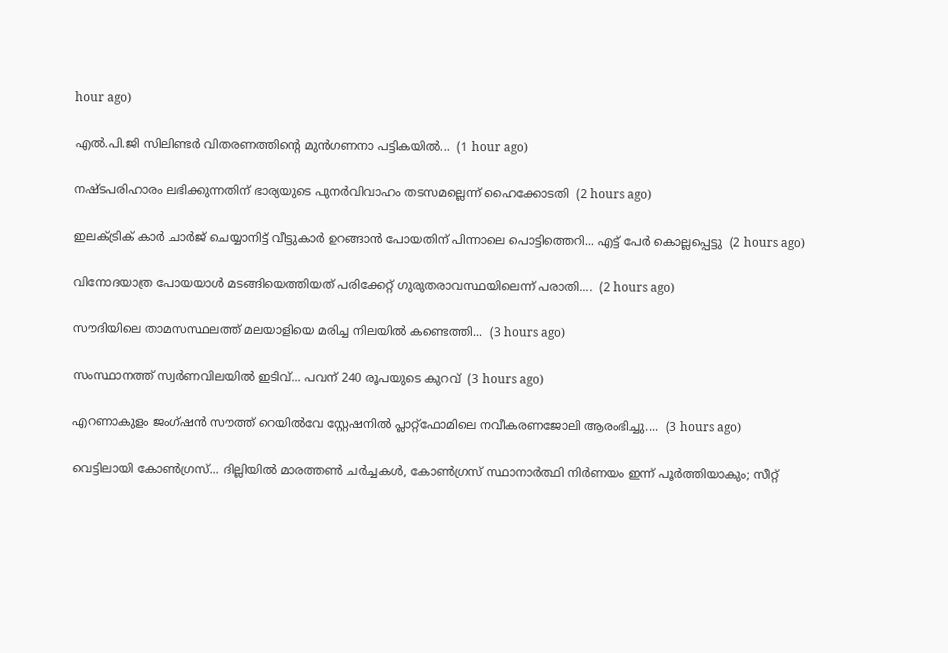hour ago)

എൽ.പി.ജി സിലിണ്ടർ വിതരണത്തിന്റെ മുൻഗണനാ പട്ടികയിൽ...  (1 hour ago)

നഷ്ടപരിഹാരം ലഭിക്കുന്നതിന് ഭാര്യയുടെ പുനർവിവാഹം തടസമല്ലെന്ന് ഹൈക്കോടതി  (2 hours ago)

ഇലക്ട്രിക് കാർ ചാർജ് ചെയ്യാനിട്ട് വീട്ടുകാർ ഉറങ്ങാൻ പോയതിന് പിന്നാലെ പൊട്ടിത്തെറി... എട്ട് പേർ കൊല്ലപ്പെട്ടു  (2 hours ago)

വിനോദയാത്ര പോയയാൾ മടങ്ങിയെത്തിയത് പരിക്കേറ്റ് ഗുരുതരാവസ്ഥയിലെന്ന് പരാതി....  (2 hours ago)

സൗദിയിലെ താമസസ്ഥലത്ത് മലയാളിയെ മരിച്ച നിലയിൽ കണ്ടെത്തി...  (3 hours ago)

സംസ്ഥാനത്ത് സ്വർണവിലയിൽ ഇടിവ്... പവന് 240 രൂപയുടെ കുറവ്  (3 hours ago)

എറണാകുളം ജംഗ്ഷൻ സൗത്ത് റെയിൽവേ സ്റ്റേഷനിൽ പ്ലാറ്റ്ഫോമിലെ നവീകരണജോലി ആരംഭിച്ചു....  (3 hours ago)

വെട്ടിലായി കോണ്‍ഗ്രസ്... ദില്ലിയിൽ മാരത്തൺ ചർച്ചകൾ, കോൺഗ്രസ് സ്ഥാനാർത്ഥി നിർണയം ഇന്ന് പൂർത്തിയാകും; സീറ്റ്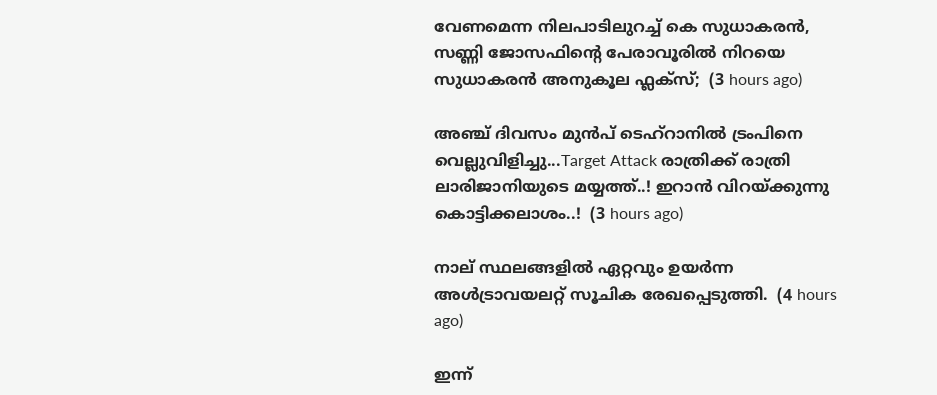വേണമെന്ന നിലപാടിലുറച്ച് കെ സുധാകരൻ, സണ്ണി ജോസഫിന്‍റെ പേരാവൂരിൽ നിറയെ സുധാകരൻ അനുകൂല ഫ്ലക്സ്;  (3 hours ago)

അഞ്ച് ദിവസം മുൻപ് ടെഹ്‌റാനിൽ ട്രംപിനെ വെല്ലുവിളിച്ചു...Target Attack രാത്രിക്ക് രാത്രി ലാരിജാനിയുടെ മയ്യത്ത്..! ഇറാൻ വിറയ്ക്കുന്നു കൊട്ടിക്കലാശം..!  (3 hours ago)

നാല് സ്ഥലങ്ങളിൽ ഏറ്റവും ഉയര്‍ന്ന അള്‍ട്രാവയലറ്റ് സൂചിക രേഖപ്പെടുത്തി.  (4 hours ago)

ഇന്ന്‌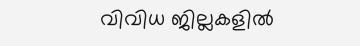വിവിധ ജില്ലകളിൽ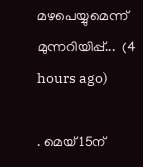മഴപെയ്യുമെന്ന് മുന്നറിയിപ്പ്...  (4 hours ago)

. മെയ്‌ 15ന്‌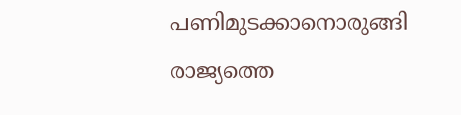പണിമുടക്കാനൊരുങ്ങി രാജ്യത്തെ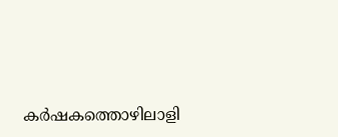കർഷകത്തൊഴിലാളി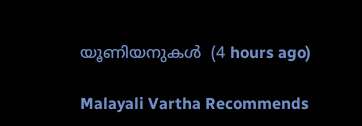യൂണിയനുകൾ  (4 hours ago)

Malayali Vartha Recommends